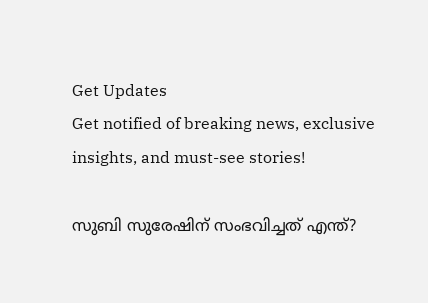Get Updates
Get notified of breaking news, exclusive insights, and must-see stories!

സുബി സുരേഷിന് സംഭവിച്ചത് എന്ത്?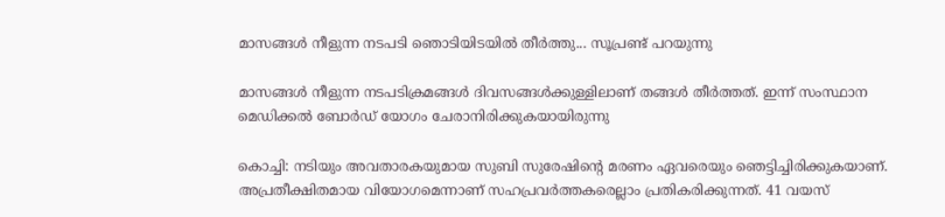മാസങ്ങള്‍ നീളുന്ന നടപടി ഞൊടിയിടയില്‍ തീര്‍ത്തു... സൂപ്രണ്ട് പറയുന്നു

മാസങ്ങള്‍ നീളുന്ന നടപടിക്രമങ്ങള്‍ ദിവസങ്ങള്‍ക്കുള്ളിലാണ് തങ്ങള്‍ തീര്‍ത്തത്. ഇന്ന് സംസ്ഥാന മെഡിക്കല്‍ ബോര്‍ഡ് യോഗം ചേരാനിരിക്കുകയായിരുന്നു

കൊച്ചി: നടിയും അവതാരകയുമായ സുബി സുരേഷിന്റെ മരണം ഏവരെയും ഞെട്ടിച്ചിരിക്കുകയാണ്. അപ്രതീക്ഷിതമായ വിയോഗമെന്നാണ് സഹപ്രവര്‍ത്തകരെല്ലാം പ്രതികരിക്കുന്നത്. 41 വയസ്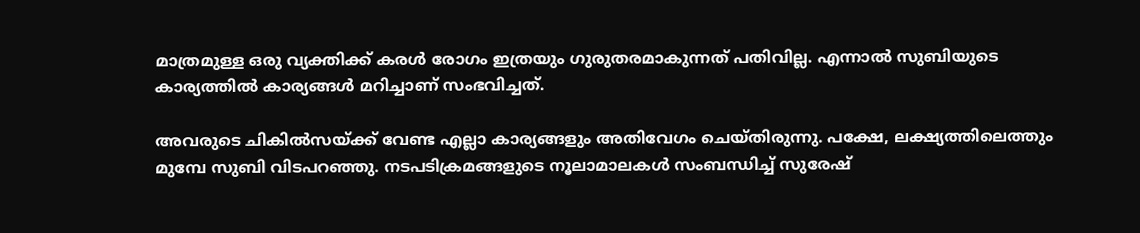മാത്രമുള്ള ഒരു വ്യക്തിക്ക് കരള്‍ രോഗം ഇത്രയും ഗുരുതരമാകുന്നത് പതിവില്ല. എന്നാല്‍ സുബിയുടെ കാര്യത്തില്‍ കാര്യങ്ങള്‍ മറിച്ചാണ് സംഭവിച്ചത്.

അവരുടെ ചികില്‍സയ്ക്ക് വേണ്ട എല്ലാ കാര്യങ്ങളും അതിവേഗം ചെയ്തിരുന്നു. പക്ഷേ, ലക്ഷ്യത്തിലെത്തും മുമ്പേ സുബി വിടപറഞ്ഞു. നടപടിക്രമങ്ങളുടെ നൂലാമാലകള്‍ സംബന്ധിച്ച് സുരേഷ്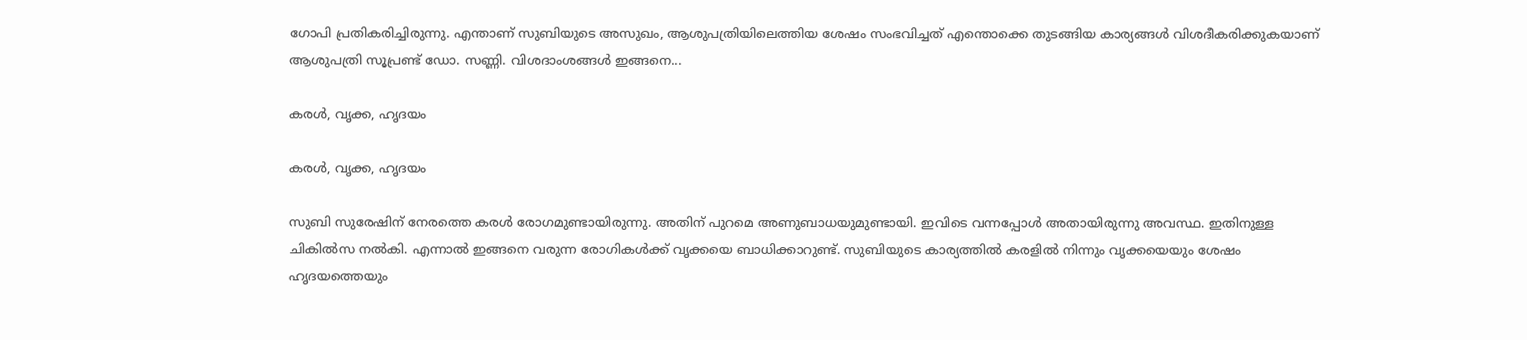ഗോപി പ്രതികരിച്ചിരുന്നു. എന്താണ് സുബിയുടെ അസുഖം, ആശുപത്രിയിലെത്തിയ ശേഷം സംഭവിച്ചത് എന്തൊക്കെ തുടങ്ങിയ കാര്യങ്ങള്‍ വിശദീകരിക്കുകയാണ് ആശുപത്രി സൂപ്രണ്ട് ഡോ. സണ്ണി. വിശദാംശങ്ങള്‍ ഇങ്ങനെ...

കരള്‍, വൃക്ക, ഹൃദയം

കരള്‍, വൃക്ക, ഹൃദയം

സുബി സുരേഷിന് നേരത്തെ കരള്‍ രോഗമുണ്ടായിരുന്നു. അതിന് പുറമെ അണുബാധയുമുണ്ടായി. ഇവിടെ വന്നപ്പോള്‍ അതായിരുന്നു അവസ്ഥ. ഇതിനുള്ള ചികില്‍സ നല്‍കി. എന്നാല്‍ ഇങ്ങനെ വരുന്ന രോഗികള്‍ക്ക് വൃക്കയെ ബാധിക്കാറുണ്ട്. സുബിയുടെ കാര്യത്തില്‍ കരളില്‍ നിന്നും വൃക്കയെയും ശേഷം ഹൃദയത്തെയും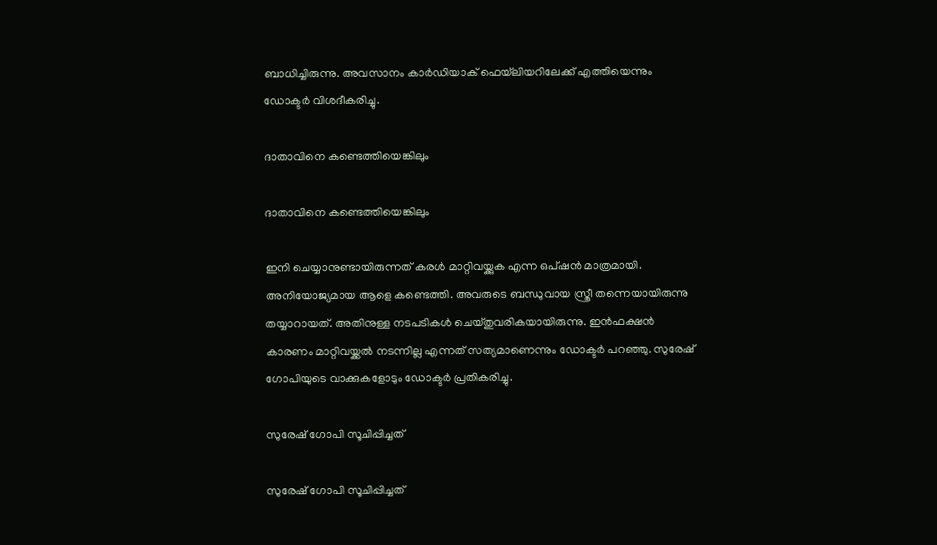ബാധിച്ചിരുന്നു. അവസാനം കാര്‍ഡിയാക് ഫെയ്‌ലിയറിലേക്ക് എത്തിയെന്നും ഡോക്ടര്‍ വിശദീകരിച്ചു.

ദാതാവിനെ കണ്ടെത്തിയെങ്കിലും

ദാതാവിനെ കണ്ടെത്തിയെങ്കിലും

ഇനി ചെയ്യാനുണ്ടായിരുന്നത് കരള്‍ മാറ്റിവയ്ക്കുക എന്ന ഒപ്ഷന്‍ മാത്രമായി. അനിയോജ്യമായ ആളെ കണ്ടെത്തി. അവരുടെ ബന്ധുവായ സ്ത്രീ തന്നെയായിരുന്നു തയ്യാറായത്. അതിനുള്ള നടപടികള്‍ ചെയ്തുവരികയായിരുന്നു. ഇന്‍ഫക്ഷന്‍ കാരണം മാറ്റിവയ്ക്കല്‍ നടന്നില്ല എന്നത് സത്യമാണെന്നും ഡോക്ടര്‍ പറഞ്ഞു. സുരേഷ് ഗോപിയുടെ വാക്കുകളോടും ഡോക്ടര്‍ പ്രതികരിച്ചു.

സുരേഷ് ഗോപി സൂചിപ്പിച്ചത്

സുരേഷ് ഗോപി സൂചിപ്പിച്ചത്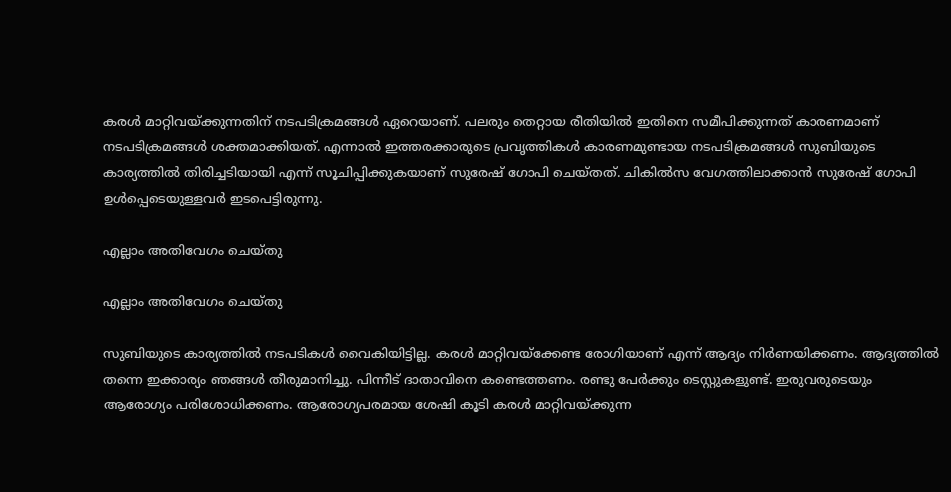കരള്‍ മാറ്റിവയ്ക്കുന്നതിന് നടപടിക്രമങ്ങള്‍ ഏറെയാണ്. പലരും തെറ്റായ രീതിയില്‍ ഇതിനെ സമീപിക്കുന്നത് കാരണമാണ് നടപടിക്രമങ്ങള്‍ ശക്തമാക്കിയത്. എന്നാല്‍ ഇത്തരക്കാരുടെ പ്രവൃത്തികള്‍ കാരണമുണ്ടായ നടപടിക്രമങ്ങള്‍ സുബിയുടെ കാര്യത്തില്‍ തിരിച്ചടിയായി എന്ന് സൂചിപ്പിക്കുകയാണ് സുരേഷ് ഗോപി ചെയ്തത്. ചികില്‍സ വേഗത്തിലാക്കാന്‍ സുരേഷ് ഗോപി ഉള്‍പ്പെടെയുള്ളവര്‍ ഇടപെട്ടിരുന്നു.

എല്ലാം അതിവേഗം ചെയ്തു

എല്ലാം അതിവേഗം ചെയ്തു

സുബിയുടെ കാര്യത്തില്‍ നടപടികള്‍ വൈകിയിട്ടില്ല. കരള്‍ മാറ്റിവയ്‌ക്കേണ്ട രോഗിയാണ് എന്ന് ആദ്യം നിര്‍ണയിക്കണം. ആദ്യത്തില്‍ തന്നെ ഇക്കാര്യം ഞങ്ങള്‍ തീരുമാനിച്ചു. പിന്നീട് ദാതാവിനെ കണ്ടെത്തണം. രണ്ടു പേര്‍ക്കും ടെസ്റ്റുകളുണ്ട്. ഇരുവരുടെയും ആരോഗ്യം പരിശോധിക്കണം. ആരോഗ്യപരമായ ശേഷി കൂടി കരള്‍ മാറ്റിവയ്ക്കുന്ന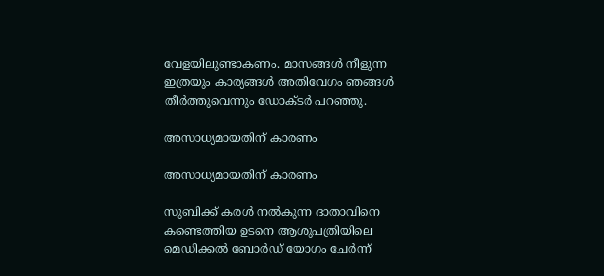വേളയിലുണ്ടാകണം. മാസങ്ങള്‍ നീളുന്ന ഇത്രയും കാര്യങ്ങള്‍ അതിവേഗം ഞങ്ങള്‍ തീര്‍ത്തുവെന്നും ഡോക്ടര്‍ പറഞ്ഞു.

അസാധ്യമായതിന് കാരണം

അസാധ്യമായതിന് കാരണം

സുബിക്ക് കരള്‍ നല്‍കുന്ന ദാതാവിനെ കണ്ടെത്തിയ ഉടനെ ആശുപത്രിയിലെ മെഡിക്കല്‍ ബോര്‍ഡ് യോഗം ചേര്‍ന്ന്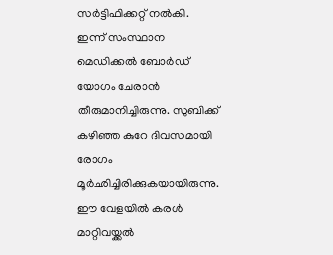സര്‍ട്ടിഫിക്കറ്റ് നല്‍കി. ഇന്ന് സംസ്ഥാന മെഡിക്കല്‍ ബോര്‍ഡ് യോഗം ചേരാന്‍ തീരുമാനിച്ചിരുന്നു. സുബിക്ക് കഴിഞ്ഞ കുറേ ദിവസമായി രോഗം മൂര്‍ഛിച്ചിരിക്കുകയായിരുന്നു. ഈ വേളയില്‍ കരള്‍ മാറ്റിവയ്ക്കല്‍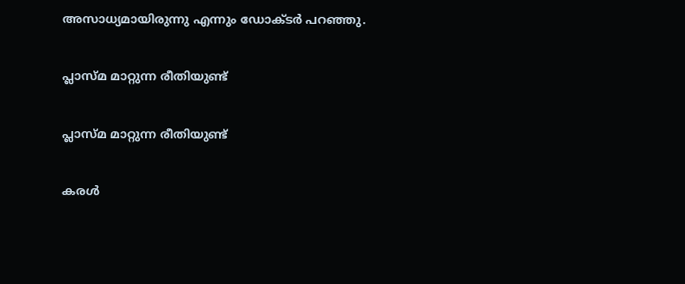അസാധ്യമായിരുന്നു എന്നും ഡോക്ടര്‍ പറഞ്ഞു.

പ്ലാസ്മ മാറ്റുന്ന രീതിയുണ്ട്

പ്ലാസ്മ മാറ്റുന്ന രീതിയുണ്ട്

കരള്‍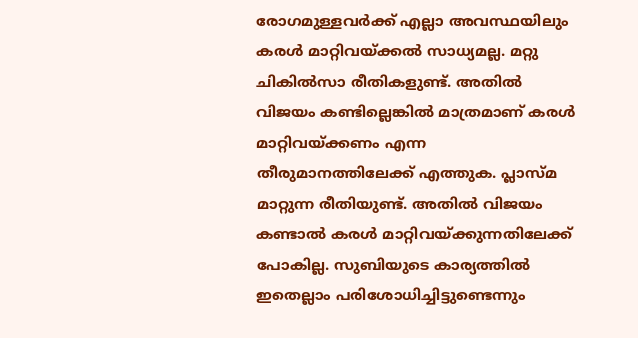രോഗമുള്ളവര്‍ക്ക് എല്ലാ അവസ്ഥയിലും കരള്‍ മാറ്റിവയ്ക്കല്‍ സാധ്യമല്ല. മറ്റു ചികില്‍സാ രീതികളുണ്ട്. അതില്‍ വിജയം കണ്ടില്ലെങ്കില്‍ മാത്രമാണ് കരള്‍ മാറ്റിവയ്ക്കണം എന്ന തീരുമാനത്തിലേക്ക് എത്തുക. പ്ലാസ്മ മാറ്റുന്ന രീതിയുണ്ട്. അതില്‍ വിജയം കണ്ടാല്‍ കരള്‍ മാറ്റിവയ്ക്കുന്നതിലേക്ക് പോകില്ല. സുബിയുടെ കാര്യത്തില്‍ ഇതെല്ലാം പരിശോധിച്ചിട്ടുണ്ടെന്നും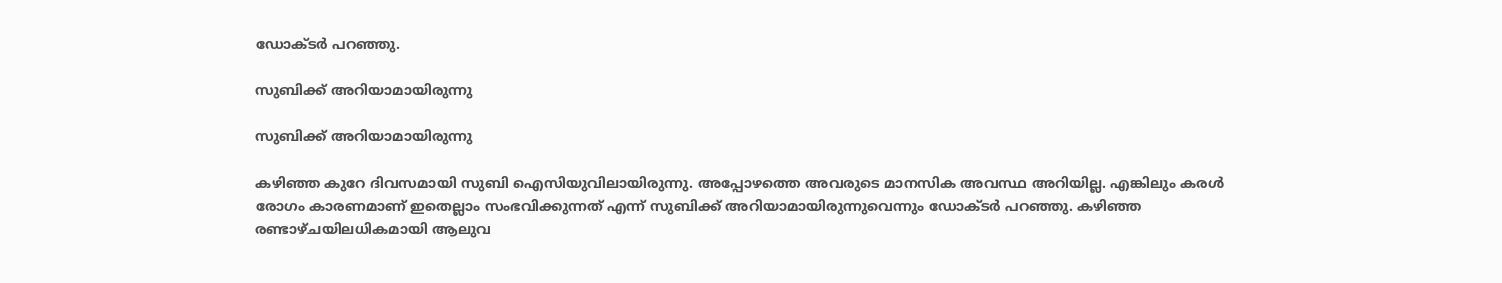ഡോക്ടര്‍ പറഞ്ഞു.

സുബിക്ക് അറിയാമായിരുന്നു

സുബിക്ക് അറിയാമായിരുന്നു

കഴിഞ്ഞ കുറേ ദിവസമായി സുബി ഐസിയുവിലായിരുന്നു. അപ്പോഴത്തെ അവരുടെ മാനസിക അവസ്ഥ അറിയില്ല. എങ്കിലും കരള്‍ രോഗം കാരണമാണ് ഇതെല്ലാം സംഭവിക്കുന്നത് എന്ന് സുബിക്ക് അറിയാമായിരുന്നുവെന്നും ഡോക്ടര്‍ പറഞ്ഞു. കഴിഞ്ഞ രണ്ടാഴ്ചയിലധികമായി ആലുവ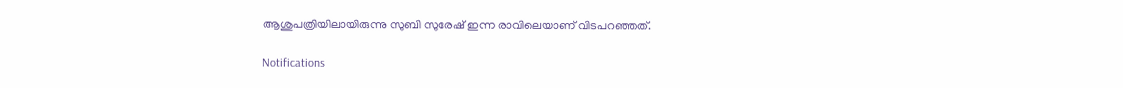ആശുപത്രിയിലായിരുന്നു സുബി സുരേഷ് ഇന്ന രാവിലെയാണ് വിടപറഞ്ഞത്.

Notifications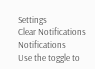Settings
Clear Notifications
Notifications
Use the toggle to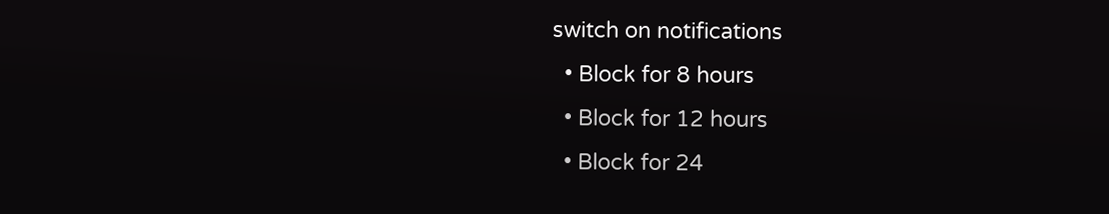switch on notifications
  • Block for 8 hours
  • Block for 12 hours
  • Block for 24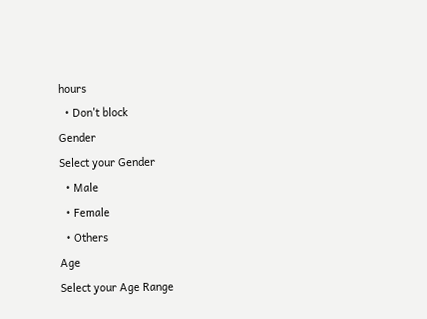hours
  • Don't block
Gender
Select your Gender
  • Male
  • Female
  • Others
Age
Select your Age Range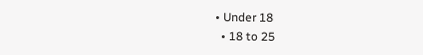• Under 18
  • 18 to 25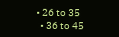• 26 to 35
  • 36 to 45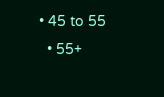• 45 to 55
  • 55+